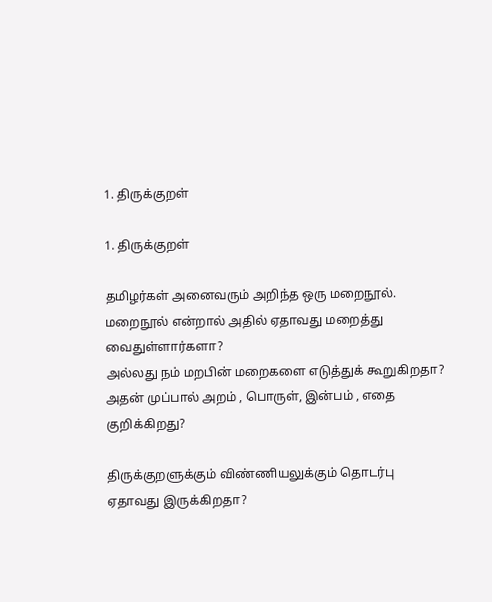1. திருக்குறள்

1. திருக்குறள்

தமிழர்கள் அனைவரும் அறிந்த ஒரு மறைநூல்.
மறைநூல் என்றால் அதில் ஏதாவது மறைத்து வைதுள்ளார்களா?
அல்லது நம் மறபின் மறைகளை எடுத்துக் கூறுகிறதா?
அதன் முப்பால் அறம் , பொருள், இன்பம் , எதை குறிக்கிறது?

திருக்குறளுக்கும் விண்ணியலுக்கும் தொடர்பு ஏதாவது இருக்கிறதா?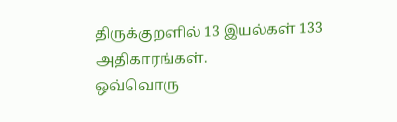திருக்குறளில் 13 இயல்கள் 133 அதிகாரங்கள்.
ஒவ்வொரு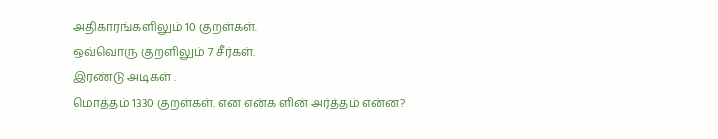அதிகாரங்களிலும் 10 குறள்கள்.
ஒவ்வொரு குறளிலும் 7 சீர்கள்.
இரண்டு அடிகள் .
மொத்தம் 1330 குறள்கள். என என்க ளின் அர்த்தம் என்ன?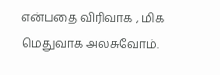என்பதை விரிவாக , மிக மெதுவாக அலசுவோம்.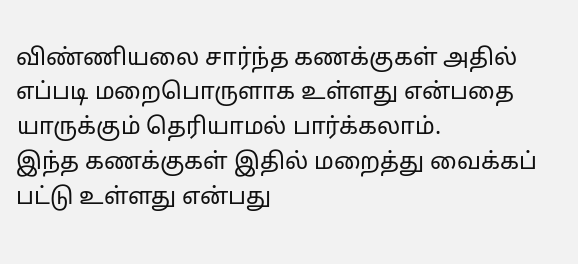விண்ணியலை சார்ந்த கணக்குகள் அதில் எப்படி மறைபொருளாக உள்ளது என்பதை யாருக்கும் தெரியாமல் பார்க்கலாம்.
இந்த கணக்குகள் இதில் மறைத்து வைக்கப் பட்டு உள்ளது என்பது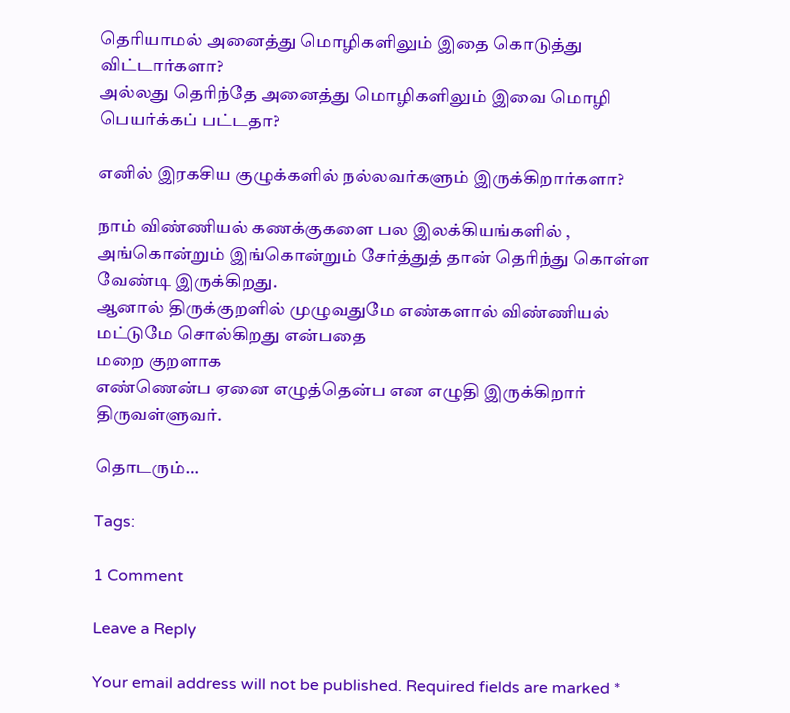தெரியாமல் அனைத்து மொழிகளிலும் இதை கொடுத்து விட்டார்களா?
அல்லது தெரிந்தே அனைத்து மொழிகளிலும் இவை மொழி பெயர்க்கப் பட்டதா?

எனில் இரகசிய குழுக்களில் நல்லவர்களும் இருக்கிறார்களா?

நாம் விண்ணியல் கணக்குகளை பல இலக்கியங்களில் , அங்கொன்றும் இங்கொன்றும் சேர்த்துத் தான் தெரிந்து கொள்ள வேண்டி இருக்கிறது.
ஆனால் திருக்குறளில் முழுவதுமே எண்களால் விண்ணியல் மட்டுமே சொல்கிறது என்பதை
மறை குறளாக
எண்ணென்ப ஏனை எழுத்தென்ப என எழுதி இருக்கிறார் திருவள்ளுவர்.

தொடரும்…

Tags:

1 Comment

Leave a Reply

Your email address will not be published. Required fields are marked *